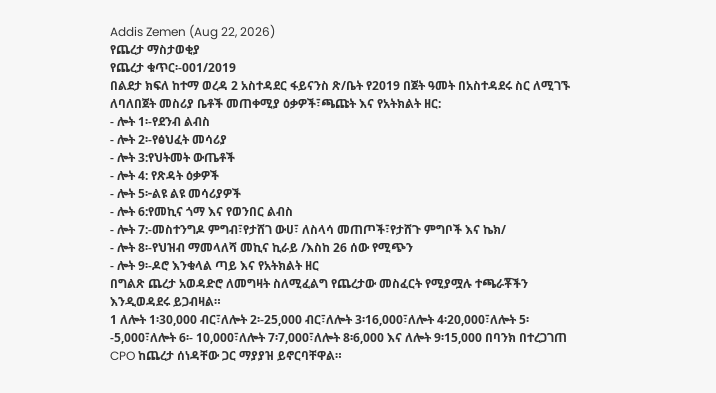Addis Zemen (Aug 22, 2026)
የጨረታ ማስታወቂያ
የጨረታ ቁጥር፡-001/2019
በልደታ ክፍለ ከተማ ወረዳ 2 አስተዳደር ፋይናንስ ጽ/ቤት የ2019 በጀት ዓመት በአስተዳደሩ ስር ለሚገኙ ለባለበጀት መስሪያ ቤቶች መጠቀሚያ ዕቃዎች፣ጫጩት እና የአትክልት ዘር:
- ሎት 1፡-የደንብ ልብስ
- ሎት 2፡-የፅህፈት መሳሪያ
- ሎት 3:የህትመት ውጤቶች
- ሎት 4: የጽዳት ዕቃዎች
- ሎት 5፦ልዩ ልዩ መሳሪያዎች
- ሎት 6:የመኪና ጎማ እና የወንበር ልብስ
- ሎት 7:-መስተንግዶ ምግብ፣የታሸገ ውሀ፣ ለስላሳ መጠጦች፣የታሸጉ ምግቦች እና ኬክ/
- ሎት 8፡-የህዝብ ማመላለሻ መኪና ኪራይ /እስከ 26 ሰው የሚጭን
- ሎት 9፡-ዶሮ እንቁላል ጣይ እና የአትክልት ዘር
በግልጽ ጨረታ አወዳድሮ ለመግዛት ስለሚፈልግ የጨረታው መስፈርት የሚያሟሉ ተጫራቾችን እንዲወዳደሩ ይጋብዛል።
1 ለሎት 1፡30,000 ብር፣ለሎት 2፡-25,000 ብር፣ለሎት 3፡16,000፣ለሎት 4፡20,000፣ለሎት 5፡-5,000፣ለሎት 6፡- 10,000፣ለሎት 7፡7,000፣ለሎት 8፡6,000 እና ለሎት 9፡15,000 በባንክ በተረጋገጠ CPO ከጨረታ ሰነዳቸው ጋር ማያያዝ ይኖርባቸዋል።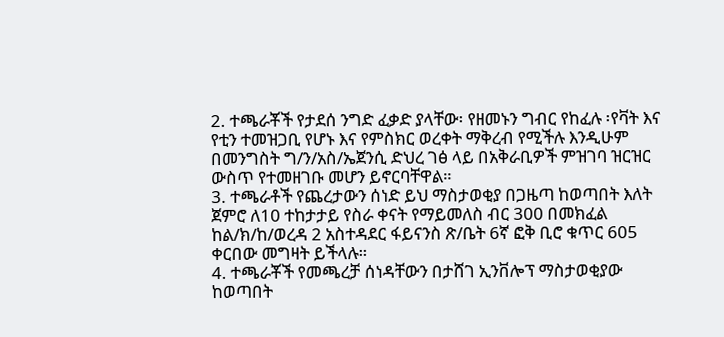2. ተጫራቾች የታደሰ ንግድ ፈቃድ ያላቸው፡ የዘመኑን ግብር የከፈሉ ፡የቫት እና የቲን ተመዝጋቢ የሆኑ እና የምስክር ወረቀት ማቅረብ የሚችሉ እንዲሁም በመንግስት ግ/ን/አስ/ኤጀንሲ ድህረ ገፅ ላይ በአቅራቢዎች ምዝገባ ዝርዝር ውስጥ የተመዘገቡ መሆን ይኖርባቸዋል።
3. ተጫራቶች የጨረታውን ሰነድ ይህ ማስታወቂያ በጋዜጣ ከወጣበት እለት ጀምሮ ለ10 ተከታታይ የስራ ቀናት የማይመለስ ብር 300 በመክፈል ከል/ክ/ከ/ወረዳ 2 አስተዳደር ፋይናንስ ጽ/ቤት 6ኛ ፎቅ ቢሮ ቁጥር 605 ቀርበው መግዛት ይችላሉ።
4. ተጫራቾች የመጫረቻ ሰነዳቸውን በታሸገ ኢንቨሎፕ ማስታወቂያው ከወጣበት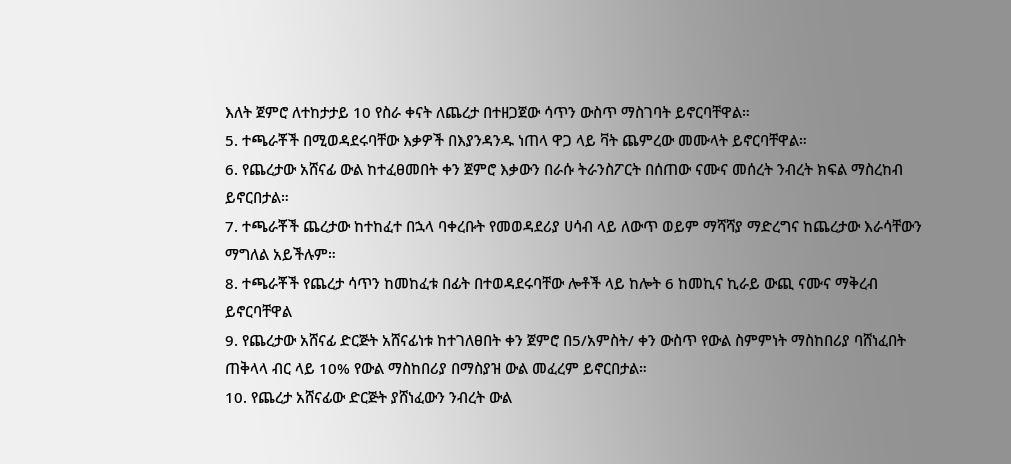እለት ጀምሮ ለተከታታይ 10 የስራ ቀናት ለጨረታ በተዘጋጀው ሳጥን ውስጥ ማስገባት ይኖርባቸዋል።
5. ተጫራቾች በሚወዳደሩባቸው እቃዎች በእያንዳንዱ ነጠላ ዋጋ ላይ ቫት ጨምረው መሙላት ይኖርባቸዋል።
6. የጨረታው አሸናፊ ውል ከተፈፀመበት ቀን ጀምሮ እቃውን በራሱ ትራንስፖርት በሰጠው ናሙና መሰረት ንብረት ክፍል ማስረከብ ይኖርበታል።
7. ተጫራቾች ጨረታው ከተከፈተ በኋላ ባቀረቡት የመወዳደሪያ ሀሳብ ላይ ለውጥ ወይም ማሻሻያ ማድረግና ከጨረታው እራሳቸውን ማግለል አይችሉም።
8. ተጫራቾች የጨረታ ሳጥን ከመከፈቱ በፊት በተወዳደሩባቸው ሎቶች ላይ ከሎት 6 ከመኪና ኪራይ ውጪ ናሙና ማቅረብ ይኖርባቸዋል
9. የጨረታው አሸናፊ ድርጅት አሸናፊነቱ ከተገለፀበት ቀን ጀምሮ በ5/አምስት/ ቀን ውስጥ የውል ስምምነት ማስከበሪያ ባሸነፈበት ጠቅላላ ብር ላይ 10% የውል ማስከበሪያ በማስያዝ ውል መፈረም ይኖርበታል።
10. የጨረታ አሸናፊው ድርጅት ያሸነፈውን ንብረት ውል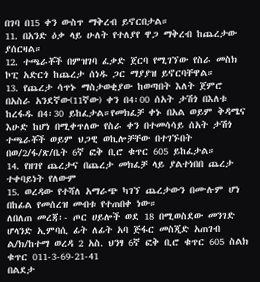በገባ በ15 ቀን ውስጥ ማቅረብ ይኖርበታል።
11. በአንድ ዕቃ ላይ ሁለት የተለያየ ዋጋ ማቅረብ ከጨረታው ያሰርዛል።
12. ተጫራቾች በምዝገባ ፈቃድ ጀርባ የሚገኘው የስራ መስክ ኮፒ አድርጎ ከጨረታ ሰነዱ ጋር ማያያዝ ይኖርባቸዋል።
13. የጨረታ ሳጥኑ ማስታወቂያው ከወጣበት እለት ጀምሮ በአስራ አንደኛው(11ኛው) ቀን በ4፡00 ሰአት ታሽጎ በእለቱ ከረፋዱ በ4፡30 ይከፈታል።የመክፈቻ ቀኑ በአል ወይም ቅዳሜና እሁድ ከሆነ በሚቀጥለው የስራ ቀን በተመሳሳይ ሰአት ታሽጎ ተጫራቾች ወይም ህጋዊ ወኪሎቻቸው በተገኙበት በወ/2/ፋ/ጽ/ቤት 6ኛ ፎቅ ቢሮ ቁጥር 605 ይከፈታል።
14. የዘገየ ጨረታና በጨረታ መክፈቻ ላይ ያልተነበበ ጨረታ ተቀባይነት የለውም
15. ወረዳው የተሻለ አማራጭ ካገኘ ጨረታውን በሙሉም ሆነ በከፊል የመሰረዝ መብቱ የተጠበቀ ነው።
ለበለጠ መረጃ፡- ጦር ሀይሎች ወደ 18 በሚወስደው መንገድ ሆላንድ ኢምባሲ ፊት ለፊት አባ ጅፋር መስጂድ አጠገብ ል/ክ/ከተማ ወረዳ 2 አስ. ህንፃ 6ኛ ፎቅ ቢሮ ቁጥር 605 ስልክ ቁጥር 011-3-69-21-41
በልደታ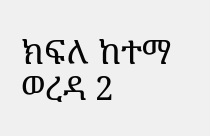ክፍለ ከተማ ወረዳ 2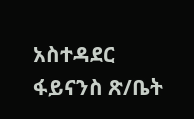አስተዳደር ፋይናንስ ጽ/ቤት